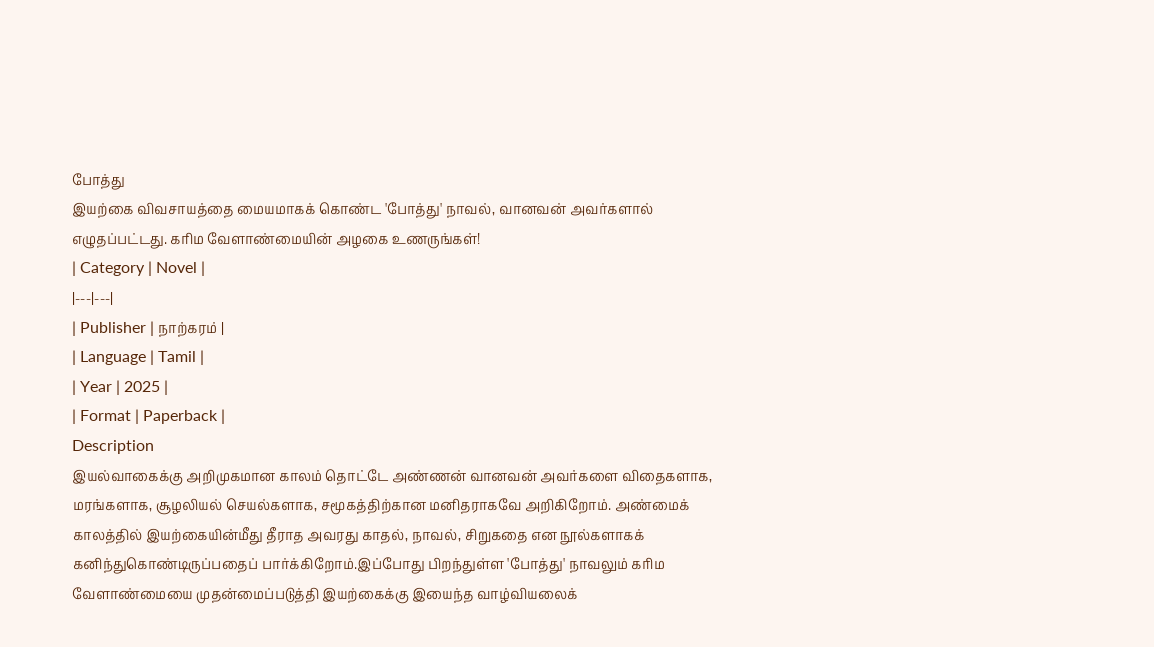போத்து
இயற்கை விவசாயத்தை மையமாகக் கொண்ட 'போத்து' நாவல், வானவன் அவர்களால் எழுதப்பட்டது. கரிம வேளாண்மையின் அழகை உணருங்கள்!
| Category | Novel |
|---|---|
| Publisher | நாற்கரம் |
| Language | Tamil |
| Year | 2025 |
| Format | Paperback |
Description
இயல்வாகைக்கு அறிமுகமான காலம் தொட்டே அண்ணன் வானவன் அவர்களை விதைகளாக, மரங்களாக, சூழலியல் செயல்களாக, சமூகத்திற்கான மனிதராகவே அறிகிறோம். அண்மைக் காலத்தில் இயற்கையின்மீது தீராத அவரது காதல், நாவல், சிறுகதை என நூல்களாகக் கனிந்துகொண்டிருப்பதைப் பார்க்கிறோம்.இப்போது பிறந்துள்ள 'போத்து' நாவலும் கரிம வேளாண்மையை முதன்மைப்படுத்தி இயற்கைக்கு இயைந்த வாழ்வியலைக்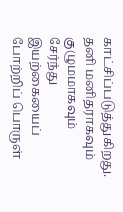காட்சிப்படுத்துகிறது. தனி மனிதராகவும் குழுமமாகவும் சேர்ந்து இயற்கையைப் போற்றிப் பொருள்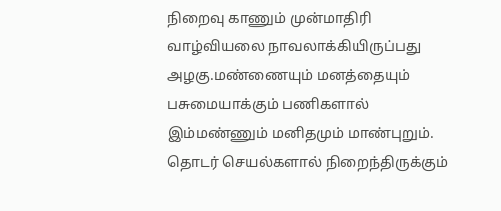நிறைவு காணும் முன்மாதிரி வாழ்வியலை நாவலாக்கியிருப்பது அழகு.மண்ணையும் மனத்தையும் பசுமையாக்கும் பணிகளால் இம்மண்ணும் மனிதமும் மாண்புறும். தொடர் செயல்களால் நிறைந்திருக்கும்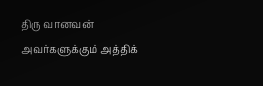திரு வானவன் அவர்களுக்கும் அத்திக்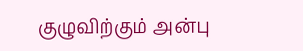குழுவிற்கும் அன்பு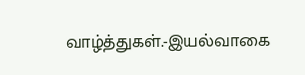வாழ்த்துகள்.-இயல்வாகை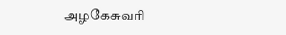அழகேசுவரி